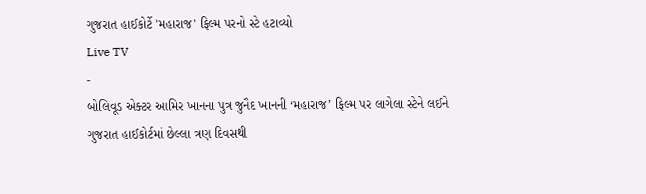ગુજરાત હાઈકોર્ટે 'મહારાજ' ફિલ્મ પરનો સ્ટે હટાવ્યો
Live TV
-
બોલિવૂડ એક્ટર આમિર ખાનના પુત્ર જુનૈદ ખાનની ‘મહારાજ’ ફિલ્મ પર લાગેલા સ્ટેને લઈને ગુજરાત હાઈકોર્ટમાં છેલ્લા ત્રણ દિવસથી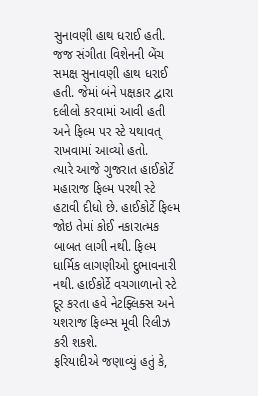સુનાવણી હાથ ધરાઈ હતી. જજ સંગીતા વિશેનની બેંચ સમક્ષ સુનાવણી હાથ ધરાઈ હતી. જેમાં બંને પક્ષકાર દ્વારા દલીલો કરવામાં આવી હતી અને ફિલ્મ પર સ્ટે યથાવત્ રાખવામાં આવ્યો હતો.
ત્યારે આજે ગુજરાત હાઈકોર્ટે મહારાજ ફિલ્મ પરથી સ્ટે હટાવી દીધો છે. હાઈકોર્ટે ફિલ્મ જોઇ તેમાં કોઈ નકારાત્મક બાબત લાગી નથી. ફિલ્મ ધાર્મિક લાગણીઓ દુભાવનારી નથી. હાઈકોર્ટે વચગાળાનો સ્ટે દૂર કરતા હવે નેટફ્લિક્સ અને યશરાજ ફિલ્મ્સ મૂવી રિલીઝ કરી શકશે.
ફરિયાદીએ જણાવ્યું હતું કે,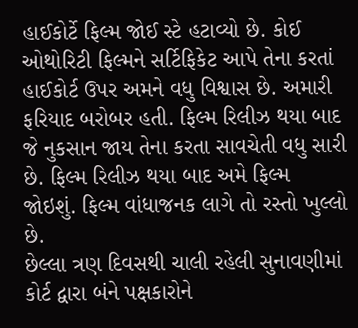હાઈકોર્ટે ફિલ્મ જોઈ સ્ટે હટાવ્યો છે. કોઈ ઓથોરિટી ફિલ્મને સર્ટિફિકેટ આપે તેના કરતાં હાઈકોર્ટ ઉપર અમને વધુ વિશ્વાસ છે. અમારી ફરિયાદ બરોબર હતી. ફિલ્મ રિલીઝ થયા બાદ જે નુકસાન જાય તેના કરતા સાવચેતી વધુ સારી છે. ફિલ્મ રિલીઝ થયા બાદ અમે ફિલ્મ જોઇશું. ફિલ્મ વાંધાજનક લાગે તો રસ્તો ખુલ્લો છે.
છેલ્લા ત્રણ દિવસથી ચાલી રહેલી સુનાવણીમાં કોર્ટ દ્વારા બંને પક્ષકારોને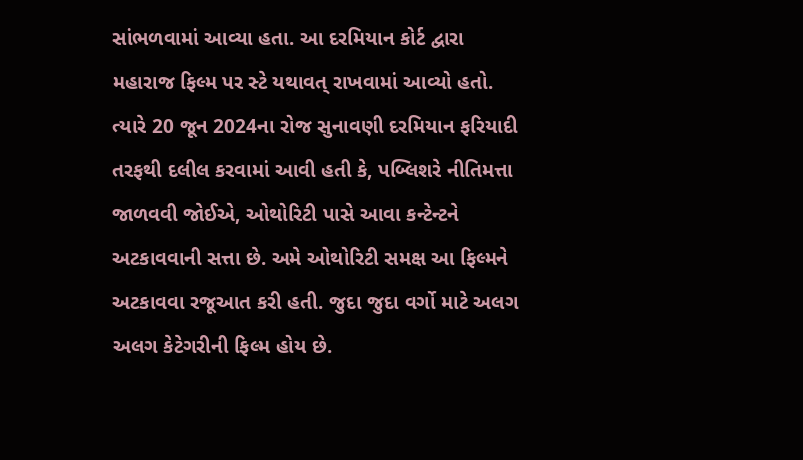સાંભળવામાં આવ્યા હતા. આ દરમિયાન કોર્ટ દ્વારા મહારાજ ફિલ્મ પર સ્ટે યથાવત્ રાખવામાં આવ્યો હતો. ત્યારે 20 જૂન 2024ના રોજ સુનાવણી દરમિયાન ફરિયાદી તરફથી દલીલ કરવામાં આવી હતી કે, પબ્લિશરે નીતિમત્તા જાળવવી જોઈએ, ઓથોરિટી પાસે આવા કન્ટેન્ટને અટકાવવાની સત્તા છે. અમે ઓથોરિટી સમક્ષ આ ફિલ્મને અટકાવવા રજૂઆત કરી હતી. જુદા જુદા વર્ગો માટે અલગ અલગ કેટેગરીની ફિલ્મ હોય છે.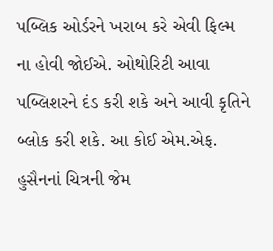પબ્લિક ઓર્ડરને ખરાબ કરે એવી ફિલ્મ ના હોવી જોઈએ. ઓથોરિટી આવા પબ્લિશરને દંડ કરી શકે અને આવી કૃતિને બ્લોક કરી શકે. આ કોઈ એમ.એફ. હુસૈનનાં ચિત્રની જેમ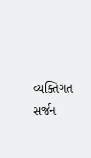વ્યક્તિગત સર્જન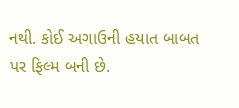નથી. કોઈ અગાઉની હયાત બાબત પર ફિલ્મ બની છે.